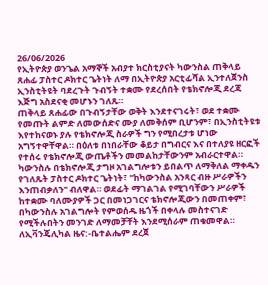26/06/2026
የኢትዮጵያ ወንጌል አማኞች አብያተ ክርስቲያናት ካውንስል ጠቅላይ ጸሐፊ ፓስተር ዶክተር ጌትነት ለማ በኢትዮጵያ አርቲፊሻል ኢንተለጀንስ ኢንስቲትዩት ባደረጉት ጉብኝት ተቋሙ የደረሰበት የቴክኖሎጂ ደረጃ እጅግ አስደናቂ መሆኑን ገለጹ።
ጠቅላይ ጸሐፊው በጉብኝታቸው ወቅት እንደተናገሩት፣ ወደ ተቋሙ የመጡት ልምድ ለመውሰድና ሙያ ለመቅሰም ቢሆንም፣ በኢንስቲትዩቱ እየተከናወኑ ያሉ የቴክኖሎጂ ስራዎች ግን የሚበረታቱ ሆነው አግኝተዋቸዋል። በዕለቱ በነበራቸው ቆይታ በግብርና እና በተለያዩ ዘርፎች የተሰሩ የቴክኖሎጂ ውጤቶችን መመልከታቸውንም አብራርተዋል።
ካውንስሉ በቴክኖሎጂ ታግዞ አገልግሎቱን ይበልጥ ለማቅለል ማቀዱን የገለጹት ፓስተር ዶክተር ጌትነት፣ "ከካውንስል አንጻር ብዙ ሥራዎችን እንጠብቃለን" ብለዋል። ወደፊት ማገልገል የሚገባቸውን ሥራዎች ከተቋሙ ባለሙያዎች ጋር በመነጋገርና ቴክኖሎጂውን በመጠቀም፣ በካውንስሉ አገልግሎት የምወሰዱ ዜጎች በቀላሉ መስተናገድ የሚችሉበትን መንገድ ለማመቻቸት እንደሚሰራም ጠቁመዋል።
ለኢቫንጄሊካል ዜና:-ቤተልሔም ደረጀ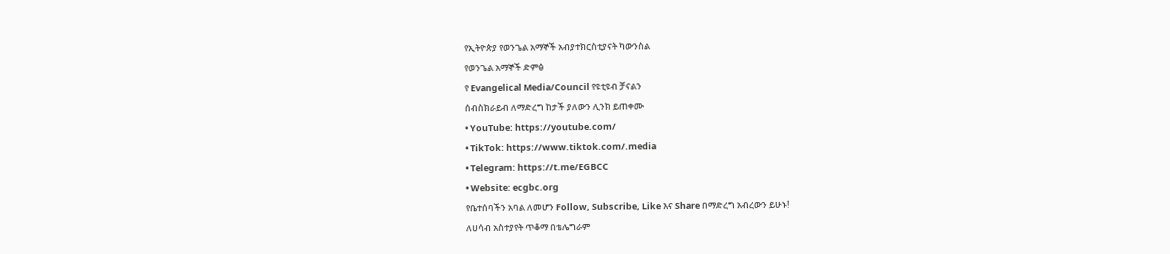የኢትዮጵያ የወንጌል አማኞች አብያተክርስቲያናት ካውንስል
የወንጌል አማኞች ድምፅ
የ Evangelical Media/Council የዩቲዩብ ቻናልን
ሰብስክራይብ ለማድረግ ከታች ያለውን ሊንክ ይጠቀሙ
• YouTube: https://youtube.com/
• TikTok: https://www.tiktok.com/.media
• Telegram: https://t.me/EGBCC
• Website: ecgbc.org
የቤተሰባችን አባል ለመሆን Follow, Subscribe, Like እና Share በማድረግ አብረውን ይሁኑ!
ለሀሳብ አስተያየት ጥቆማ በቴሌግራም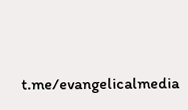t.me/evangelicalmedia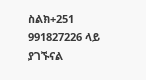ስልክ+251 991827226 ላይ ያገኙናል